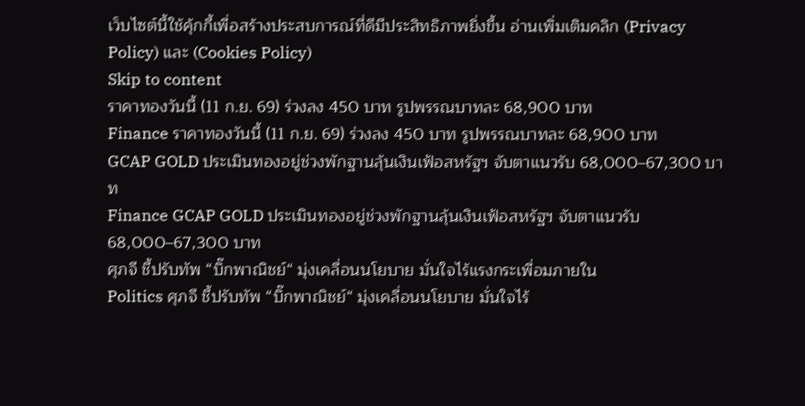เว็บไซต์นี้ใช้คุ้กกี้เพื่อสร้างประสบการณ์ที่ดีมีประสิทธิภาพยิ่งขี้น อ่านเพิ่มเติมคลิก (Privacy Policy) และ (Cookies Policy)
Skip to content
ราคาทองวันนี้ (11 ก.ย. 69) ร่วงลง 450 บาท รูปพรรณบาทละ 68,900 บาท
Finance ราคาทองวันนี้ (11 ก.ย. 69) ร่วงลง 450 บาท รูปพรรณบาทละ 68,900 บาท
GCAP GOLD ประเมินทองอยู่ช่วงพักฐานลุ้นเงินเฟ้อสหรัฐฯ จับตาแนวรับ 68,000–67,300 บาท
Finance GCAP GOLD ประเมินทองอยู่ช่วงพักฐานลุ้นเงินเฟ้อสหรัฐฯ จับตาแนวรับ 68,000–67,300 บาท
ศุภจี ชี้ปรับทัพ “บิ๊กพาณิชย์“ มุ่งเคลื่อนนโยบาย มั่นใจไร้แรงกระเพื่อมภายใน
Politics ศุภจี ชี้ปรับทัพ “บิ๊กพาณิชย์“ มุ่งเคลื่อนนโยบาย มั่นใจไร้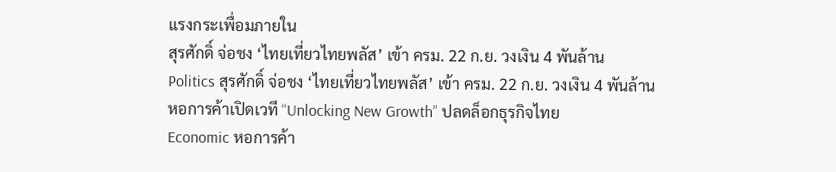แรงกระเพื่อมภายใน
สุรศักดิ์ จ่อชง ‘ไทยเที่ยวไทยพลัส’ เข้า ครม. 22 ก.ย. วงเงิน 4 พันล้าน
Politics สุรศักดิ์ จ่อชง ‘ไทยเที่ยวไทยพลัส’ เข้า ครม. 22 ก.ย. วงเงิน 4 พันล้าน
หอการค้าเปิดเวที “Unlocking New Growth” ปลดล็อกธุรกิจไทย
Economic หอการค้า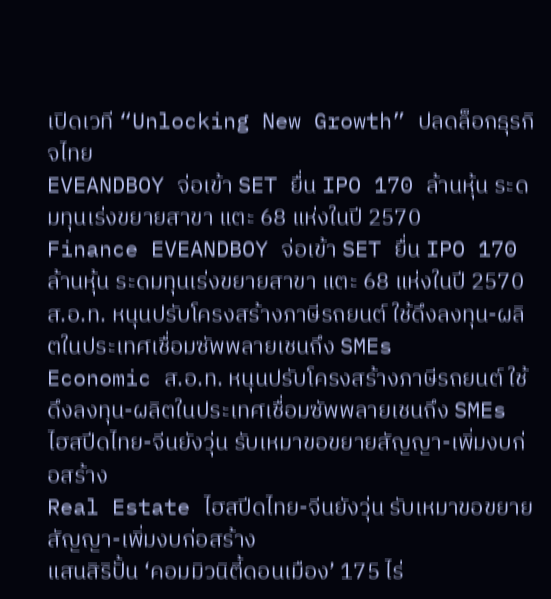เปิดเวที “Unlocking New Growth” ปลดล็อกธุรกิจไทย
EVEANDBOY จ่อเข้า SET ยื่น IPO 170 ล้านหุ้น ระดมทุนเร่งขยายสาขา แตะ 68 แห่งในปี 2570
Finance EVEANDBOY จ่อเข้า SET ยื่น IPO 170 ล้านหุ้น ระดมทุนเร่งขยายสาขา แตะ 68 แห่งในปี 2570
ส.อ.ท. หนุนปรับโครงสร้างภาษีรถยนต์ ใช้ดึงลงทุน-ผลิตในประเทศเชื่อมซัพพลายเชนถึง SMEs
Economic ส.อ.ท. หนุนปรับโครงสร้างภาษีรถยนต์ ใช้ดึงลงทุน-ผลิตในประเทศเชื่อมซัพพลายเชนถึง SMEs
ไฮสปีดไทย-จีนยังวุ่น รับเหมาขอขยายสัญญา-เพิ่มงบก่อสร้าง
Real Estate ไฮสปีดไทย-จีนยังวุ่น รับเหมาขอขยายสัญญา-เพิ่มงบก่อสร้าง
แสนสิริปั้น ‘คอมมิวนิตี้ดอนเมือง’ 175 ไร่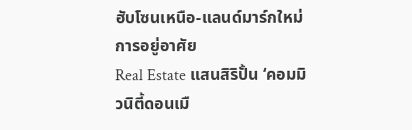ฮับโซนเหนือ-แลนด์มาร์กใหม่การอยู่อาศัย
Real Estate แสนสิริปั้น ‘คอมมิวนิตี้ดอนเมื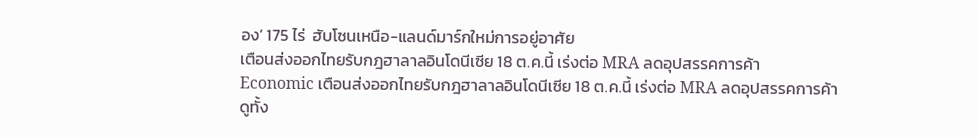อง’ 175 ไร่  ฮับโซนเหนือ-แลนด์มาร์กใหม่การอยู่อาศัย
เตือนส่งออกไทยรับกฎฮาลาลอินโดนีเซีย 18 ต.ค.นี้ เร่งต่อ MRA ลดอุปสรรคการค้า
Economic เตือนส่งออกไทยรับกฎฮาลาลอินโดนีเซีย 18 ต.ค.นี้ เร่งต่อ MRA ลดอุปสรรคการค้า
ดูทั้ง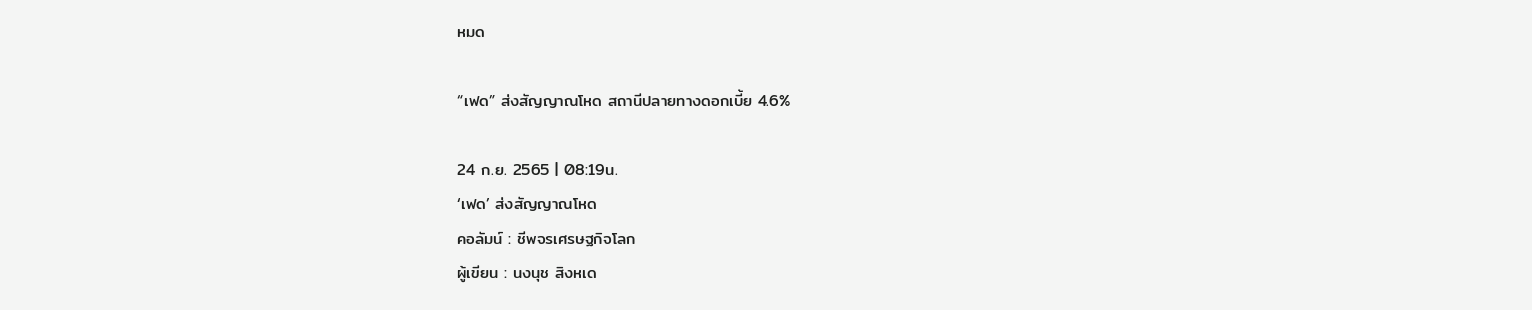หมด

“เฟด” ส่งสัญญาณโหด สถานีปลายทางดอกเบี้ย 4.6%

24 ก.ย. 2565 | 08:19น.
‘เฟด’ ส่งสัญญาณโหด
คอลัมน์ : ชีพจรเศรษฐกิจโลก
ผู้เขียน : นงนุช สิงหเด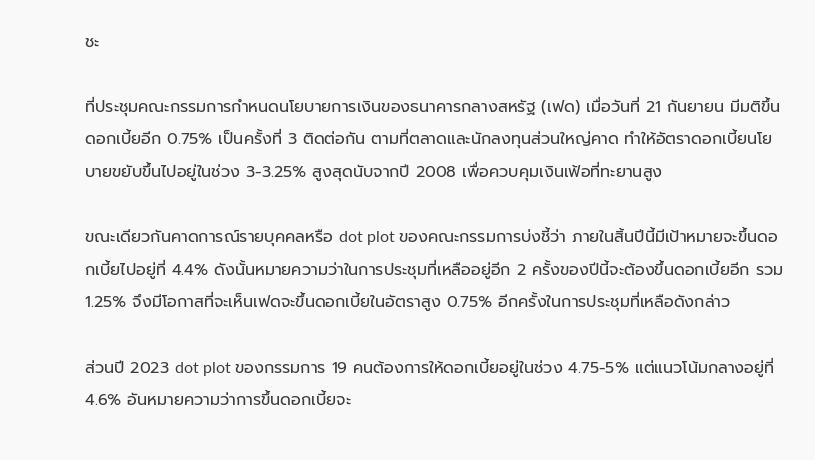ชะ

ที่ประชุมคณะกรรมการกำหนดนโยบายการเงินของธนาคารกลางสหรัฐ (เฟด) เมื่อวันที่ 21 กันยายน มีมติขึ้นดอกเบี้ยอีก 0.75% เป็นครั้งที่ 3 ติดต่อกัน ตามที่ตลาดและนักลงทุนส่วนใหญ่คาด ทำให้อัตราดอกเบี้ยนโยบายขยับขึ้นไปอยู่ในช่วง 3-3.25% สูงสุดนับจากปี 2008 เพื่อควบคุมเงินเฟ้อที่ทะยานสูง

ขณะเดียวกันคาดการณ์รายบุคคลหรือ dot plot ของคณะกรรมการบ่งชี้ว่า ภายในสิ้นปีนี้มีเป้าหมายจะขึ้นดอกเบี้ยไปอยู่ที่ 4.4% ดังนั้นหมายความว่าในการประชุมที่เหลืออยู่อีก 2 ครั้งของปีนี้จะต้องขึ้นดอกเบี้ยอีก รวม 1.25% จึงมีโอกาสที่จะเห็นเฟดจะขึ้นดอกเบี้ยในอัตราสูง 0.75% อีกครั้งในการประชุมที่เหลือดังกล่าว

ส่วนปี 2023 dot plot ของกรรมการ 19 คนต้องการให้ดอกเบี้ยอยู่ในช่วง 4.75-5% แต่แนวโน้มกลางอยู่ที่ 4.6% อันหมายความว่าการขึ้นดอกเบี้ยจะ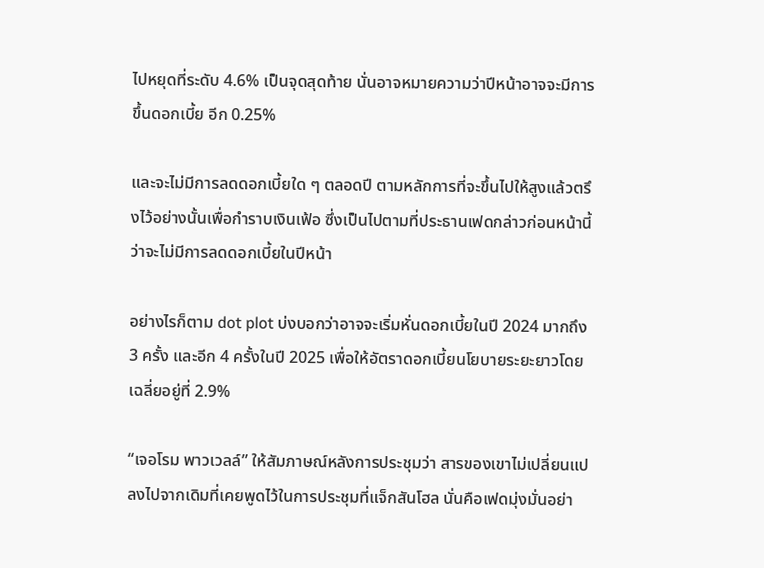ไปหยุดที่ระดับ 4.6% เป็นจุดสุดท้าย นั่นอาจหมายความว่าปีหน้าอาจจะมีการขึ้นดอกเบี้ย อีก 0.25%

และจะไม่มีการลดดอกเบี้ยใด ๆ ตลอดปี ตามหลักการที่จะขึ้นไปให้สูงแล้วตรึงไว้อย่างนั้นเพื่อกำราบเงินเฟ้อ ซึ่งเป็นไปตามที่ประธานเฟดกล่าวก่อนหน้านี้ว่าจะไม่มีการลดดอกเบี้ยในปีหน้า

อย่างไรก็ตาม dot plot บ่งบอกว่าอาจจะเริ่มหั่นดอกเบี้ยในปี 2024 มากถึง 3 ครั้ง และอีก 4 ครั้งในปี 2025 เพื่อให้อัตราดอกเบี้ยนโยบายระยะยาวโดยเฉลี่ยอยู่ที่ 2.9%

“เจอโรม พาวเวลล์” ให้สัมภาษณ์หลังการประชุมว่า สารของเขาไม่เปลี่ยนแปลงไปจากเดิมที่เคยพูดไว้ในการประชุมที่แจ็กสันโฮล นั่นคือเฟดมุ่งมั่นอย่า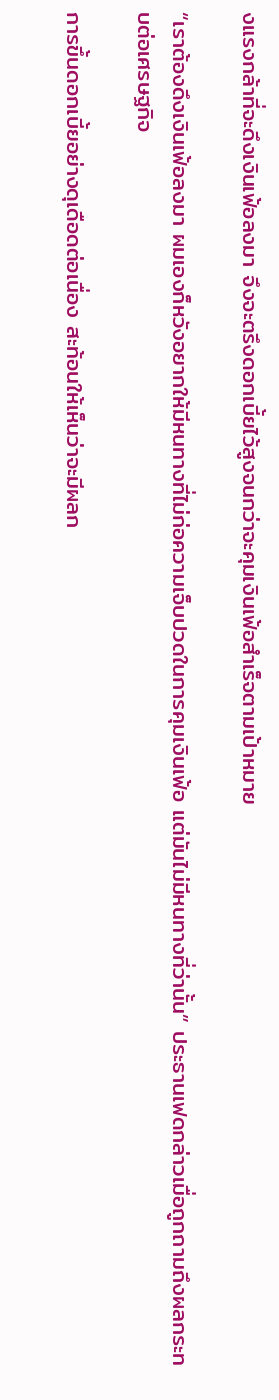งแรงกล้าที่จะดึงเงินเฟ้อลงมา จึงจะตรึงดอกเบี้ยไว้สูงจนกว่าจะคุมเงินเฟ้อสำเร็จตามเป้าหมาย

“เราต้องดึงเงินเฟ้อลงมา ผมเองก็หวังอยากให้มีหนทางที่ไม่ก่อความเจ็บปวดในการคุมเงินเฟ้อ แต่มันไม่มีหนทางที่ว่านั้น” ประธานเฟดกล่าวเมื่อถูกถามถึงผลกระทบต่อเศรษฐกิจ

การขึ้นดอกเบี้ยอย่างดุเดือดต่อเนื่อง สะท้อนให้เห็นว่าจะมีผลก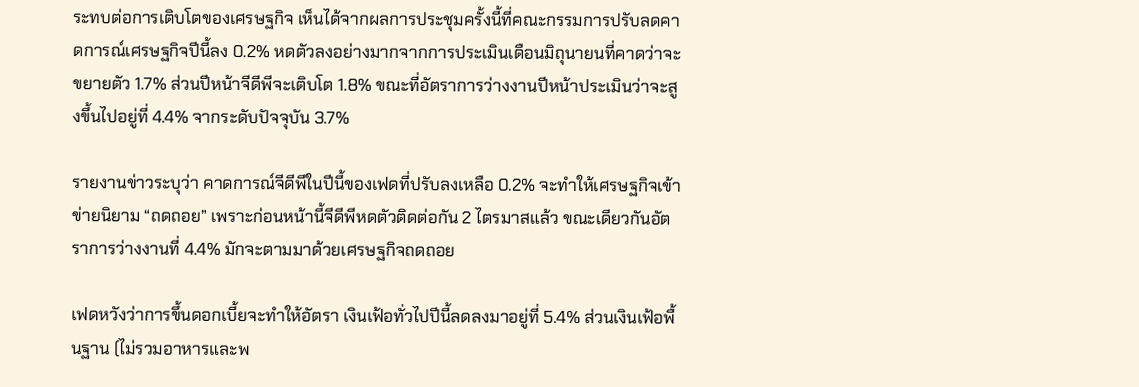ระทบต่อการเติบโตของเศรษฐกิจ เห็นได้จากผลการประชุมครั้งนี้ที่คณะกรรมการปรับลดคาดการณ์เศรษฐกิจปีนี้ลง 0.2% หดตัวลงอย่างมากจากการประเมินเดือนมิถุนายนที่คาดว่าจะขยายตัว 1.7% ส่วนปีหน้าจีดีพีจะเติบโต 1.8% ขณะที่อัตราการว่างงานปีหน้าประเมินว่าจะสูงขึ้นไปอยู่ที่ 4.4% จากระดับปัจจุบัน 3.7%

รายงานข่าวระบุว่า คาดการณ์จีดีพีในปีนี้ของเฟดที่ปรับลงเหลือ 0.2% จะทำให้เศรษฐกิจเข้าข่ายนิยาม “ถดถอย” เพราะก่อนหน้านี้จีดีพีหดตัวติดต่อกัน 2 ไตรมาสแล้ว ขณะเดียวกันอัตราการว่างงานที่ 4.4% มักจะตามมาด้วยเศรษฐกิจถดถอย

เฟดหวังว่าการขึ้นดอกเบี้ยจะทำให้อัตรา เงินเฟ้อทั่วไปปีนี้ลดลงมาอยู่ที่ 5.4% ส่วนเงินเฟ้อพื้นฐาน (ไม่รวมอาหารและพ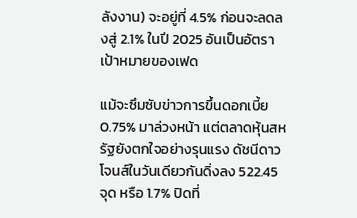ลังงาน) จะอยู่ที่ 4.5% ก่อนจะลดลงสู่ 2.1% ในปี 2025 อันเป็นอัตราเป้าหมายของเฟด

แม้จะซึมซับข่าวการขึ้นดอกเบี้ย 0.75% มาล่วงหน้า แต่ตลาดหุ้นสหรัฐยังตกใจอย่างรุนแรง ดัชนีดาวโจนส์ในวันเดียวกันดิ่งลง 522.45 จุด หรือ 1.7% ปิดที่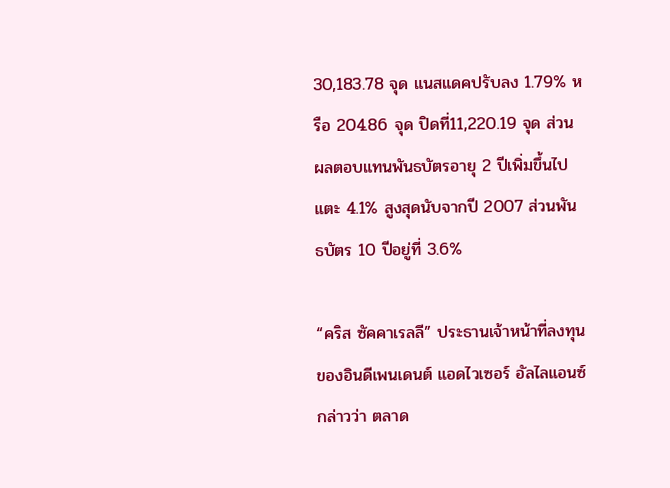30,183.78 จุด แนสแดคปรับลง 1.79% หรือ 204.86 จุด ปิดที่11,220.19 จุด ส่วนผลตอบแทนพันธบัตรอายุ 2 ปีเพิ่มขึ้นไปแตะ 4.1% สูงสุดนับจากปี 2007 ส่วนพันธบัตร 10 ปีอยู่ที่ 3.6%

“คริส ซัคคาเรลลี” ประธานเจ้าหน้าที่ลงทุนของอินดีเพนเดนต์ แอดไวเซอร์ อัลไลแอนซ์ กล่าวว่า ตลาด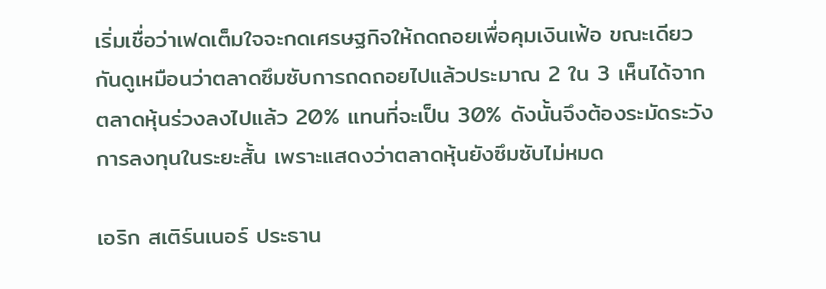เริ่มเชื่อว่าเฟดเต็มใจจะกดเศรษฐกิจให้ถดถอยเพื่อคุมเงินเฟ้อ ขณะเดียวกันดูเหมือนว่าตลาดซึมซับการถดถอยไปแล้วประมาณ 2 ใน 3 เห็นได้จากตลาดหุ้นร่วงลงไปแล้ว 20% แทนที่จะเป็น 30% ดังนั้นจึงต้องระมัดระวังการลงทุนในระยะสั้น เพราะแสดงว่าตลาดหุ้นยังซึมซับไม่หมด

เอริก สเติร์นเนอร์ ประธาน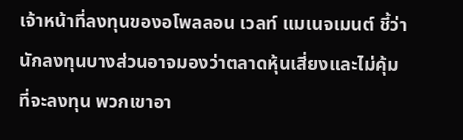เจ้าหน้าที่ลงทุนของอโพลลอน เวลท์ แมเนจเมนต์ ชี้ว่า นักลงทุนบางส่วนอาจมองว่าตลาดหุ้นเสี่ยงและไม่คุ้มที่จะลงทุน พวกเขาอา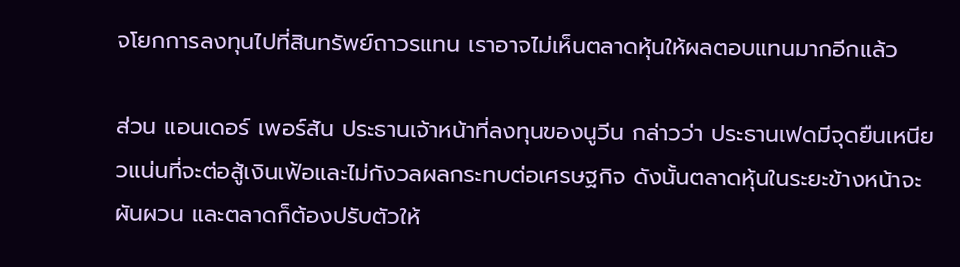จโยกการลงทุนไปที่สินทรัพย์ถาวรแทน เราอาจไม่เห็นตลาดหุ้นให้ผลตอบแทนมากอีกแล้ว

ส่วน แอนเดอร์ เพอร์สัน ประธานเจ้าหน้าที่ลงทุนของนูวีน กล่าวว่า ประธานเฟดมีจุดยืนเหนียวแน่นที่จะต่อสู้เงินเฟ้อและไม่กังวลผลกระทบต่อเศรษฐกิจ ดังนั้นตลาดหุ้นในระยะข้างหน้าจะผันผวน และตลาดก็ต้องปรับตัวให้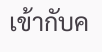เข้ากับค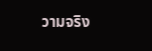วามจริง